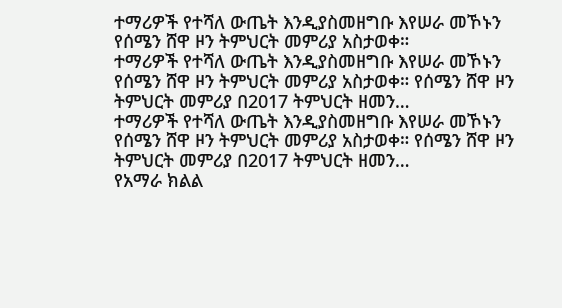ተማሪዎች የተሻለ ውጤት እንዲያስመዘግቡ እየሠራ መኾኑን የሰሜን ሸዋ ዞን ትምህርት መምሪያ አስታወቀ።
ተማሪዎች የተሻለ ውጤት እንዲያስመዘግቡ እየሠራ መኾኑን የሰሜን ሸዋ ዞን ትምህርት መምሪያ አስታወቀ። የሰሜን ሸዋ ዞን ትምህርት መምሪያ በ2017 ትምህርት ዘመን…
ተማሪዎች የተሻለ ውጤት እንዲያስመዘግቡ እየሠራ መኾኑን የሰሜን ሸዋ ዞን ትምህርት መምሪያ አስታወቀ። የሰሜን ሸዋ ዞን ትምህርት መምሪያ በ2017 ትምህርት ዘመን…
የአማራ ክልል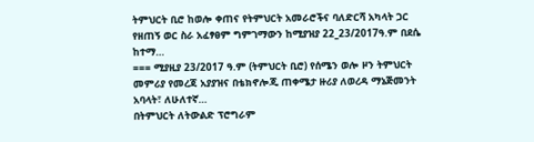ትምህርት ቢሮ ከወሎ ቀጠና የትምህርት አመራሮችና ባለድርሻ አካላት ጋር የዘጠኝ ወር ስራ አፈፃፀም ግምገማውን ከሚያዝያ 22_23/2017ዓ.ም በደሴ ከተማ…
=== ሚያዚያ 23/2017 ዓ.ም (ትምህርት ቢሮ) የሰሜን ወሎ ዞን ትምህርት መምሪያ የመረጃ አያያዝና በቴክኖሎጂ ጠቀሜታ ዙሪያ ለወረዳ ማኔጅመንት አባላት፣ ለሁለተኛ…
በትምህርት ለትውልድ ፕሮግራም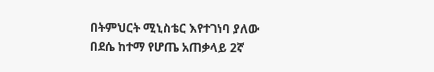በትምህርት ሚኒስቴር እየተገነባ ያለው በደሴ ከተማ የሆጤ አጠቃላይ 2ኛ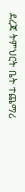ደረጃ ትምህርት ቤት ተጨማሪ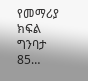የመማሪያ ክፍል ግንባታ 85…